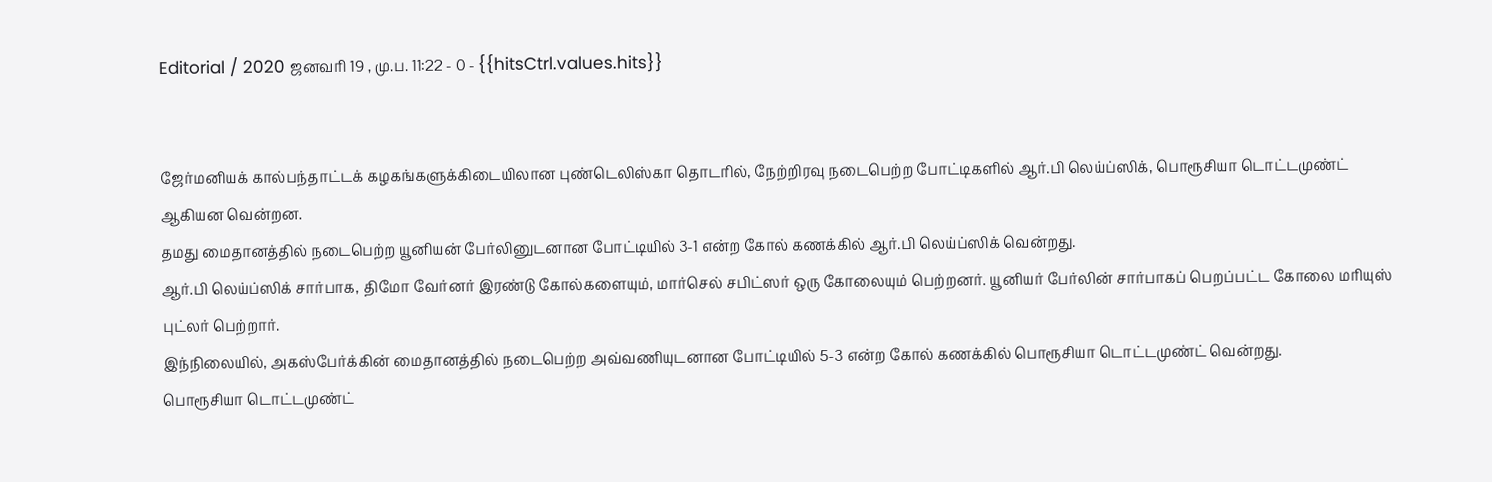Editorial / 2020 ஜனவரி 19 , மு.ப. 11:22 - 0 - {{hitsCtrl.values.hits}}


ஜேர்மனியக் கால்பந்தாட்டக் கழகங்களுக்கிடையிலான புண்டெலிஸ்கா தொடரில், நேற்றிரவு நடைபெற்ற போட்டிகளில் ஆர்.பி லெய்ப்ஸிக், பொரூசியா டொட்டமுண்ட் ஆகியன வென்றன.
தமது மைதானத்தில் நடைபெற்ற யூனியன் பேர்லினுடனான போட்டியில் 3-1 என்ற கோல் கணக்கில் ஆர்.பி லெய்ப்ஸிக் வென்றது.
ஆர்.பி லெய்ப்ஸிக் சார்பாக, திமோ வேர்னர் இரண்டு கோல்களையும், மார்செல் சபிட்ஸர் ஒரு கோலையும் பெற்றனர். யூனியர் பேர்லின் சார்பாகப் பெறப்பட்ட கோலை மரியுஸ் புட்லர் பெற்றார்.
இந்நிலையில், அகஸ்பேர்க்கின் மைதானத்தில் நடைபெற்ற அவ்வணியுடனான போட்டியில் 5-3 என்ற கோல் கணக்கில் பொரூசியா டொட்டமுண்ட் வென்றது.
பொரூசியா டொட்டமுண்ட்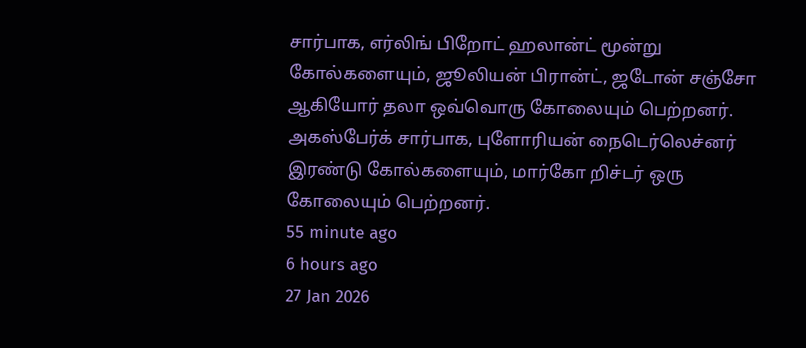சார்பாக, எர்லிங் பிறோட் ஹலான்ட் மூன்று கோல்களையும், ஜூலியன் பிரான்ட், ஜடோன் சஞ்சோ ஆகியோர் தலா ஒவ்வொரு கோலையும் பெற்றனர். அகஸ்பேர்க் சார்பாக, புளோரியன் நைடெர்லெச்னர் இரண்டு கோல்களையும், மார்கோ றிச்டர் ஒரு கோலையும் பெற்றனர்.
55 minute ago
6 hours ago
27 Jan 2026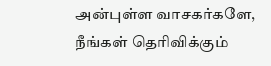அன்புள்ள வாசகர்களே,
நீங்கள் தெரிவிக்கும்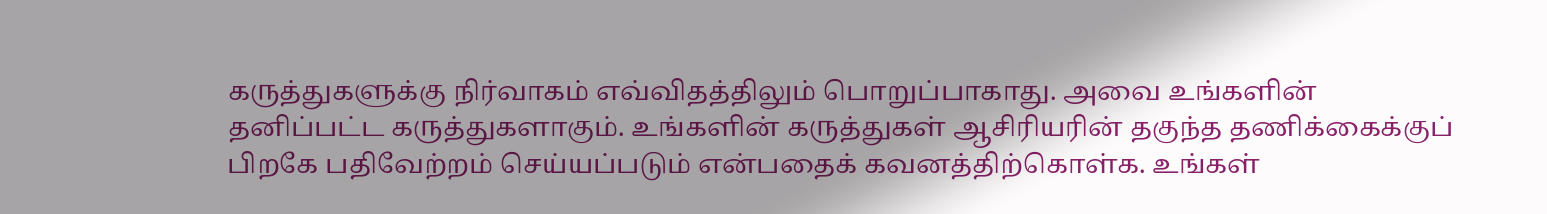கருத்துகளுக்கு நிர்வாகம் எவ்விதத்திலும் பொறுப்பாகாது. அவை உங்களின் தனிப்பட்ட கருத்துகளாகும். உங்களின் கருத்துகள் ஆசிரியரின் தகுந்த தணிக்கைக்குப் பிறகே பதிவேற்றம் செய்யப்படும் என்பதைக் கவனத்திற்கொள்க. உங்கள்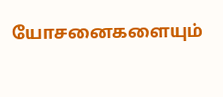யோசனைகளையும்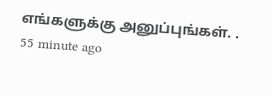எங்களுக்கு அனுப்புங்கள். .
55 minute ago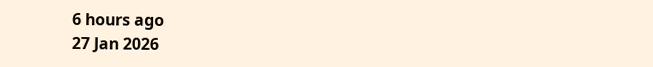6 hours ago
27 Jan 2026